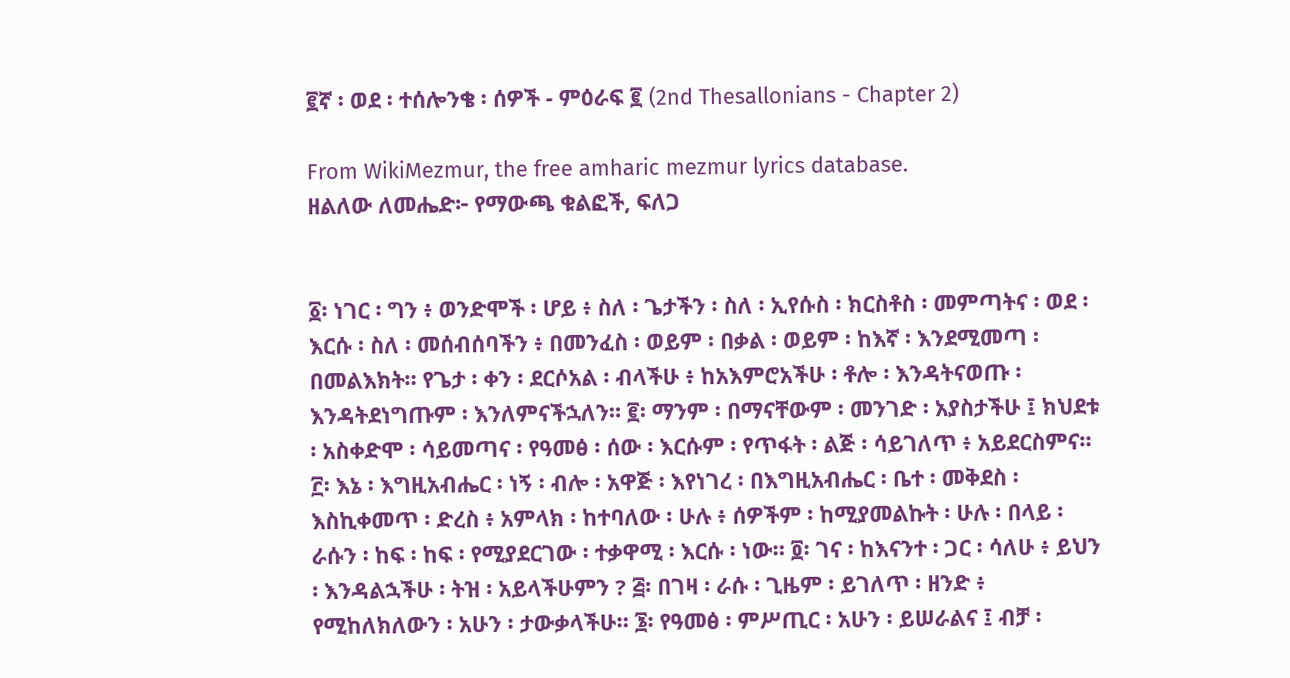፪ኛ ፡ ወደ ፡ ተሰሎንቄ ፡ ሰዎች - ምዕራፍ ፪ (2nd Thesallonians - Chapter 2)

From WikiMezmur, the free amharic mezmur lyrics database.
ዘልለው ለመሔድ፦ የማውጫ ቁልፎች, ፍለጋ


፩፡ ነገር ፡ ግን ፥ ወንድሞች ፡ ሆይ ፥ ስለ ፡ ጌታችን ፡ ስለ ፡ ኢየሱስ ፡ ክርስቶስ ፡ መምጣትና ፡ ወደ ፡ እርሱ ፡ ስለ ፡ መሰብሰባችን ፥ በመንፈስ ፡ ወይም ፡ በቃል ፡ ወይም ፡ ከእኛ ፡ እንደሚመጣ ፡ በመልእክት። የጌታ ፡ ቀን ፡ ደርሶአል ፡ ብላችሁ ፥ ከአእምሮአችሁ ፡ ቶሎ ፡ እንዳትናወጡ ፡ እንዳትደነግጡም ፡ እንለምናችኋለን። ፪፡ ማንም ፡ በማናቸውም ፡ መንገድ ፡ አያስታችሁ ፤ ክህደቱ ፡ አስቀድሞ ፡ ሳይመጣና ፡ የዓመፅ ፡ ሰው ፡ እርሱም ፡ የጥፋት ፡ ልጅ ፡ ሳይገለጥ ፥ አይደርስምና። ፫፡ እኔ ፡ እግዚአብሔር ፡ ነኝ ፡ ብሎ ፡ አዋጅ ፡ እየነገረ ፡ በእግዚአብሔር ፡ ቤተ ፡ መቅደስ ፡ እስኪቀመጥ ፡ ድረስ ፥ አምላክ ፡ ከተባለው ፡ ሁሉ ፥ ሰዎችም ፡ ከሚያመልኩት ፡ ሁሉ ፡ በላይ ፡ ራሱን ፡ ከፍ ፡ ከፍ ፡ የሚያደርገው ፡ ተቃዋሚ ፡ እርሱ ፡ ነው። ፬፡ ገና ፡ ከእናንተ ፡ ጋር ፡ ሳለሁ ፥ ይህን ፡ እንዳልኋችሁ ፡ ትዝ ፡ አይላችሁምን ? ፭፡ በገዛ ፡ ራሱ ፡ ጊዜም ፡ ይገለጥ ፡ ዘንድ ፥ የሚከለክለውን ፡ አሁን ፡ ታውቃላችሁ። ፮፡ የዓመፅ ፡ ምሥጢር ፡ አሁን ፡ ይሠራልና ፤ ብቻ ፡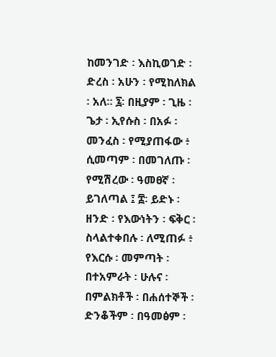ከመንገድ ፡ እስኪወገድ ፡ ድረስ ፡ አሁን ፡ የሚከለክል ፡ አለ። ፯፡ በዚያም ፡ ጊዜ ፡ ጌታ ፡ ኢየሱስ ፡ በአፉ ፡ መንፈስ ፡ የሚያጠፋው ፥ ሲመጣም ፡ በመገለጡ ፡ የሚሽረው ፡ ዓመፀኛ ፡ ይገለጣል ፤ ፰፡ ይድኑ ፡ ዘንድ ፡ የእውነትን ፡ ፍቅር ፡ ስላልተቀበሉ ፡ ለሚጠፉ ፥ የእርሱ ፡ መምጣት ፡ በተአምራት ፡ ሁሉና ፡ በምልክቶች ፡ በሐሰተኞች ፡ ድንቆችም ፡ በዓመፅም ፡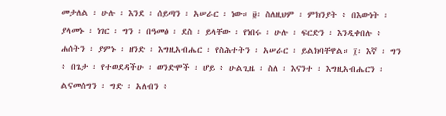መታለል ፡ ሁሉ ፡ እንደ ፡ ሰይጣን ፡ አሠራር ፡ ነው። ፱፡ ስለዚህም ፡ ምክንያት ፥ በእውነት ፡ ያላመኑ ፡ ነገር ፡ ግን ፡ በዓመፅ ፡ ደስ ፡ ይላቸው ፡ የነበሩ ፡ ሁሉ ፡ ፍርድን ፡ እንዲቀበሉ ፥ ሐሰትን ፡ ያምኑ ፡ ዘንድ ፡ እግዚአብሔር ፡ የስሕተትን ፡ አሠራር ፡ ይልክባቸዋል። ፲፡ እኛ ፡ ግን ፥ በጌታ ፡ የተወደዳችሁ ፡ ወንድሞች ፡ ሆይ ፥ ሁልጊዜ ፡ ስለ ፡ እናንተ ፡ እግዚአብሔርን ፡ ልናመሰግን ፡ ግድ ፡ አለብን ፥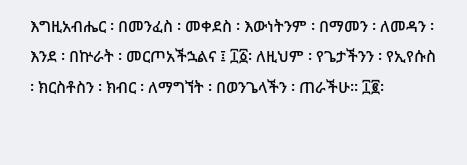እግዚአብሔር ፡ በመንፈስ ፡ መቀደስ ፡ እውነትንም ፡ በማመን ፡ ለመዳን ፡ እንደ ፡ በኵራት ፡ መርጦአችኋልና ፤ ፲፩፡ ለዚህም ፡ የጌታችንን ፡ የኢየሱስ ፡ ክርስቶስን ፡ ክብር ፡ ለማግኘት ፡ በወንጌላችን ፡ ጠራችሁ። ፲፪፡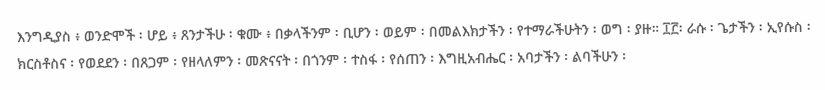እንግዲያስ ፥ ወንድሞች ፡ ሆይ ፥ ጸንታችሁ ፡ ቁሙ ፥ በቃላችንም ፡ ቢሆን ፡ ወይም ፡ በመልእክታችን ፡ የተማራችሁትን ፡ ወግ ፡ ያዙ። ፲፫፡ ራሱ ፡ ጌታችን ፡ ኢየሱስ ፡ ክርስቶስና ፡ የወደደን ፡ በጸጋም ፡ የዘላለምን ፡ መጽናናት ፡ በጎንም ፡ ተስፋ ፡ የሰጠን ፡ እግዚአብሔር ፡ አባታችን ፡ ልባችሁን ፡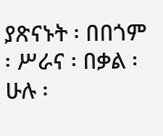ያጽናኑት ፡ በበጎም ፡ ሥራና ፡ በቃል ፡ ሁሉ ፡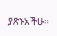ያጽኑአችሁ።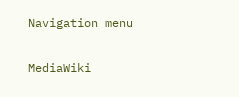Navigation menu

MediaWiki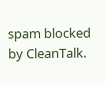spam blocked by CleanTalk.